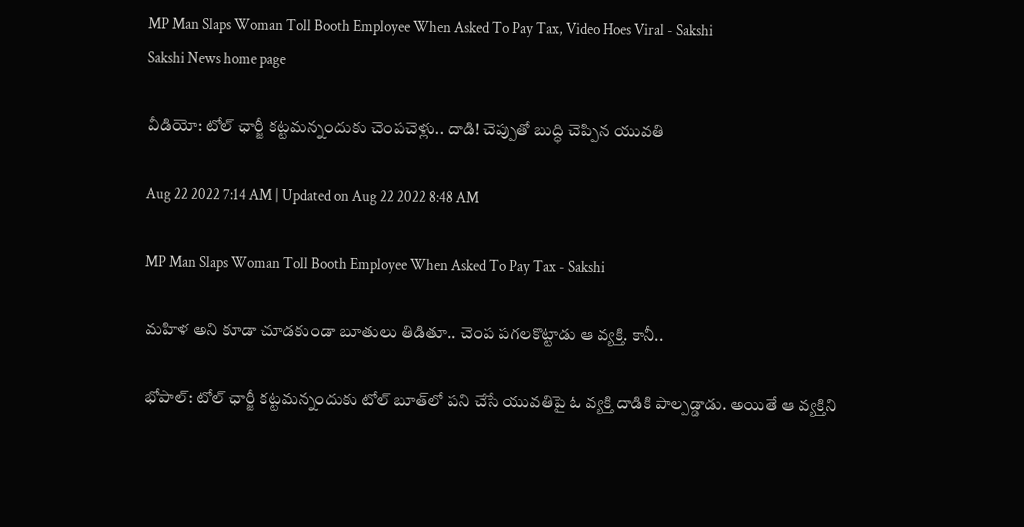MP Man Slaps Woman Toll Booth Employee When Asked To Pay Tax, Video Hoes Viral - Sakshi
Sakshi News home page

వీడియో: టోల్‌ ఛార్జీ కట్టమన్నందుకు చెంపచెళ్లు.. దాడి! చెప్పుతో బుద్ధి చెప్పిన యువతి

Aug 22 2022 7:14 AM | Updated on Aug 22 2022 8:48 AM

MP Man Slaps Woman Toll Booth Employee When Asked To Pay Tax - Sakshi

మహిళ అని కూడా చూడకుండా బూతులు తిడితూ.. చెంప పగలకొట్టాడు ఆ వ్యక్తి. కానీ..

భోపాల్‌: టోల్‌ ఛార్జీ కట్టమన్నందుకు టోల్‌ బూత్‌లో పని చేసే యువతిపై ఓ వ్యక్తి దాడికి పాల్పడ్డాడు. అయితే ఆ వ్యక్తిని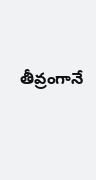తీవ్రంగానే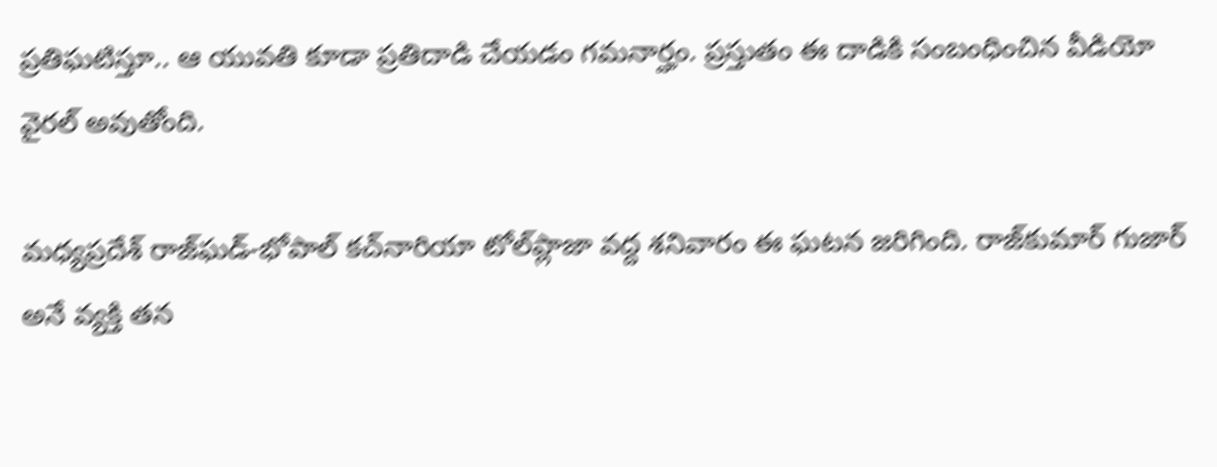ప్రతిఘటిస్తూ.. ఆ యువతి కూడా ప్రతిదాడి చేయడం గమనార్హం. ప్రస్తుతం ఈ దాడికి సంబంధించిన వీడియో వైరల్‌ అవుతోంది.

మధ్యప్రదేశ్‌ రాజ్‌ఘడ్‌-భోపాల్‌ కచ్‌నారియా టోల్‌ప్లాజా వద్ద శనివారం ఈ ఘటన జరిగింది. రాజ్‌కుమార్‌ గుజార్‌ అనే వ్యక్తి తన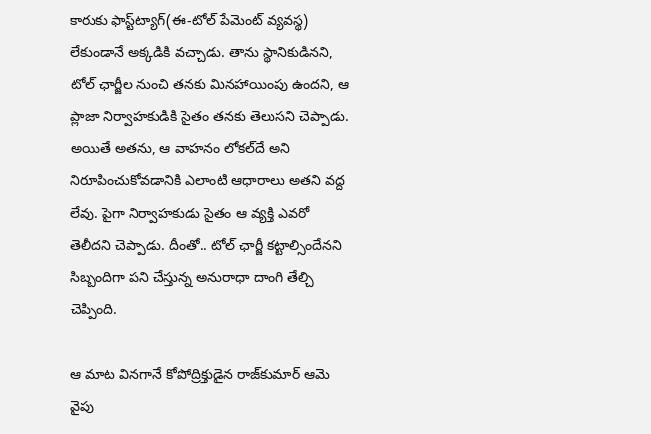కారుకు ఫాస్ట్‌ట్యాగ్‌(ఈ-టోల్‌ పేమెంట్‌ వ్యవస్థ) లేకుండానే అక్కడికి వచ్చాడు. తాను స్థానికుడినని, టోల్‌ ఛార్జీల నుంచి తనకు మినహాయింపు ఉందని, ఆ ప్లాజా నిర్వాహకుడికి సైతం తనకు తెలుసని చెప్పాడు. అయితే అతను, ఆ వాహనం లోకల్‌దే అని నిరూపించుకోవడానికి ఎలాంటి ఆధారాలు అతని వద్ద లేవు. పైగా నిర్వాహకుడు సైతం ఆ వ్యక్తి ఎవరో తెలీదని చెప్పాడు. దీంతో.. టోల్‌ ఛార్జీ కట్టాల్సిందేనని సిబ్బందిగా పని చేస్తున్న అనురాధా దాంగి తేల్చి చెప్పింది.

ఆ మాట వినగానే కోపోద్రిక్తుడైన రాజ్‌కుమార్‌ ఆమె వైపు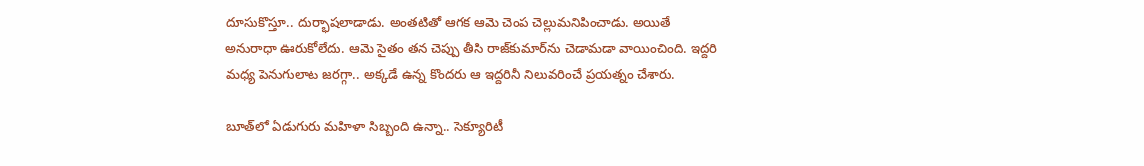దూసుకొస్తూ.. దుర్భాషలాడాడు. అంతటితో ఆగక ఆమె చెంప చెల్లుమనిపించాడు. అయితే అనురాధా ఊరుకోలేదు. ఆమె సైతం తన చెప్పు తీసి రాజ్‌కుమార్‌ను చెడామడా వాయించింది. ఇద్దరి మధ్య పెనుగులాట జరగ్గా.. అక్కడే ఉన్న కొందరు ఆ ఇద్దరినీ నిలువరించే ప్రయత్నం చేశారు.

బూత్‌లో ఏడుగురు మహిళా సిబ్బంది ఉన్నా.. సెక్యూరిటీ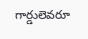గార్డులెవరూ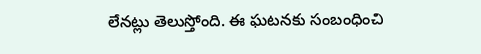లేనట్లు తెలుస్తోంది. ఈ ఘటనకు సంబంధించి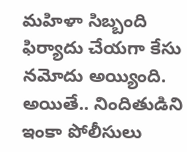మహిళా సిబ్బంది ఫిర్యాదు చేయగా కేసు నమోదు అయ్యింది. అయితే.. నిందితుడిని ఇంకా పోలీసులు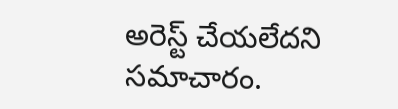అరెస్ట్‌ చేయలేదని సమాచారం.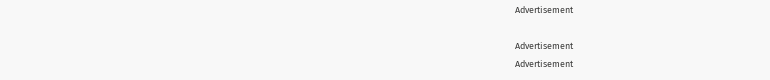Advertisement

Advertisement
Advertisement